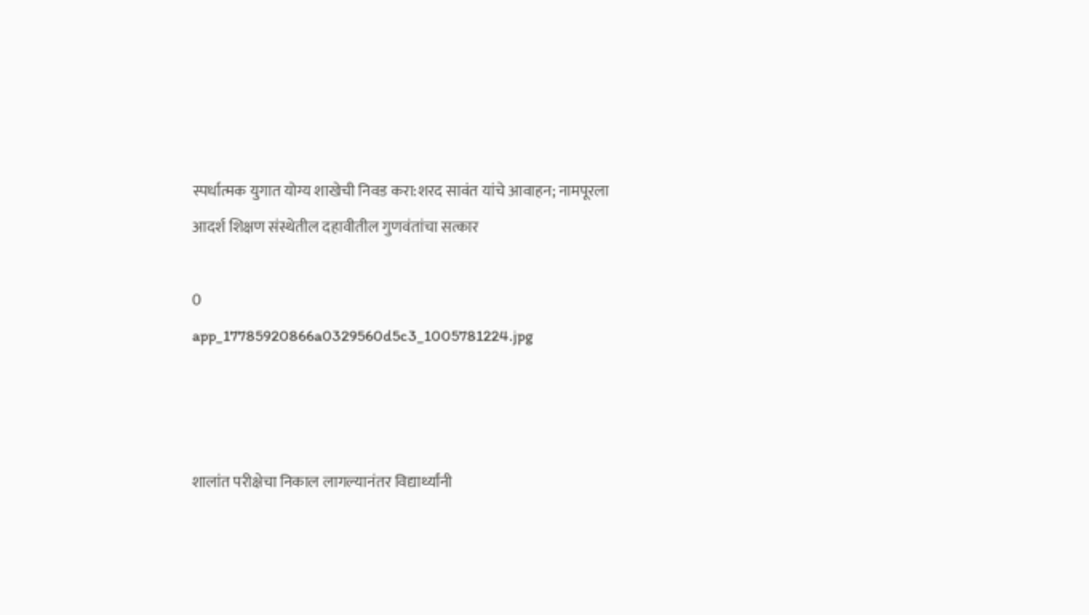स्पर्धात्मक युगात योग्य शाखेची निवड करा:शरद सावंत यांचे आवाहन; नामपूरला आदर्श शिक्षण संस्थेतील दहावीतील गुणवंतांचा सत्कार

0
app_17785920866a0329560d5c3_1005781224.jpg



शालांत परीक्षेचा निकाल लागल्यानंतर विद्यार्थ्यांनी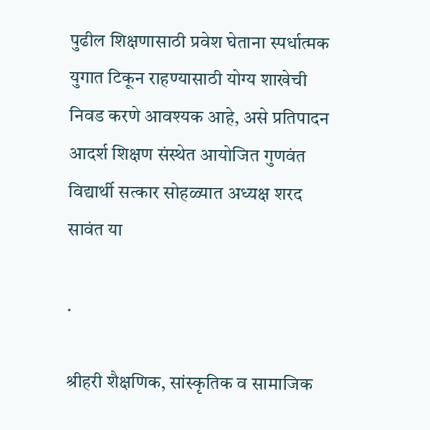पुढील शिक्षणासाठी प्रवेश घेताना स्पर्धात्मक युगात टिकून राहण्यासाठी योग्य शाखेची निवड करणे आवश्यक आहे, असे प्रतिपादन आदर्श शिक्षण संस्थेत आयोजित गुणवंत विद्यार्थी सत्कार सोहळ्यात अध्यक्ष शरद सावंत या

.

श्रीहरी शैक्षणिक, सांस्कृतिक व सामाजिक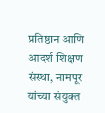प्रतिष्ठान आणि आदर्श शिक्षण संस्था, नामपूर यांच्या संयुक्त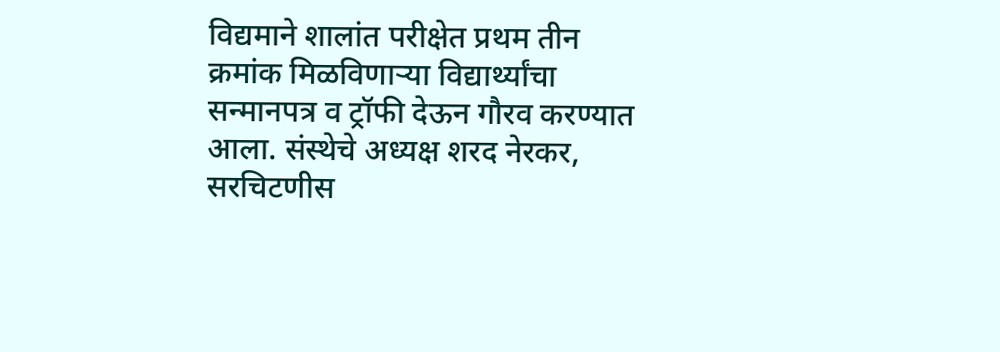विद्यमाने शालांत परीक्षेत प्रथम तीन क्रमांक मिळविणाऱ्या विद्यार्थ्यांचा सन्मानपत्र व ट्रॉफी देऊन गौरव करण्यात आला. संस्थेचे अध्यक्ष शरद नेरकर, सरचिटणीस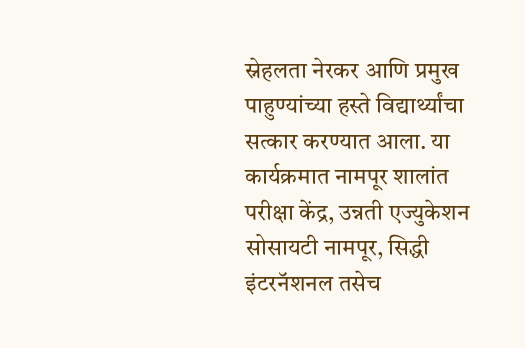स्नेहलता नेरकर आणि प्रमुख पाहुण्यांच्या हस्ते विद्यार्थ्यांचा सत्कार करण्यात आला. या कार्यक्रमात नामपूर शालांत परीक्षा केंद्र, उन्नती एज्युकेशन सोसायटी नामपूर, सिद्धी इंटरनॅशनल तसेच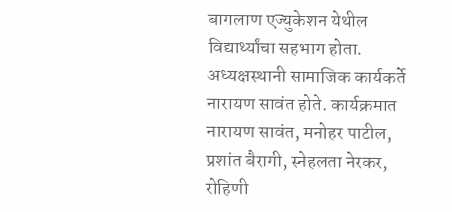बागलाण एज्युकेशन येथील विद्यार्थ्यांचा सहभाग होता. अध्यक्षस्थानी सामाजिक कार्यकर्ते नारायण सावंत होते. कार्यक्रमात नारायण सावंत, मनोहर पाटील, प्रशांत बैरागी, स्नेहलता नेरकर, रोहिणी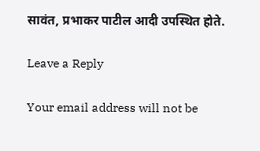सावंत, प्रभाकर पाटील आदी उपस्थित होते.

Leave a Reply

Your email address will not be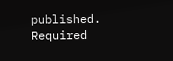published. Required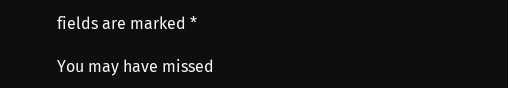fields are marked *

You may have missed